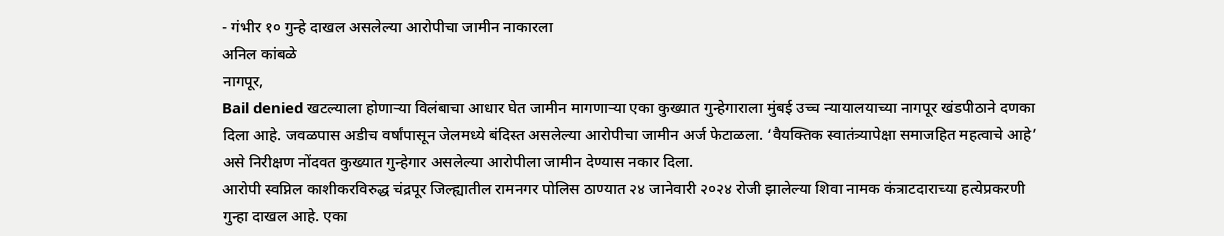- गंभीर १० गुन्हे दाखल असलेल्या आरोपीचा जामीन नाकारला
अनिल कांबळे
नागपूर,
Bail denied खटल्याला होणाऱ्या विलंबाचा आधार घेत जामीन मागणाऱ्या एका कुख्यात गुन्हेगाराला मुंबई उच्च न्यायालयाच्या नागपूर खंडपीठाने दणका दिला आहे. जवळपास अडीच वर्षांपासून जेलमध्ये बंदिस्त असलेल्या आरोपीचा जामीन अर्ज फेटाळला. ‘वैयक्तिक स्वातंत्र्यापेक्षा समाजहित महत्वाचे आहे’ असे निरीक्षण नोंदवत कुख्यात गुन्हेगार असलेल्या आरोपीला जामीन देण्यास नकार दिला.
आरोपी स्वप्निल काशीकरविरुद्ध चंद्रपूर जिल्ह्यातील रामनगर पोलिस ठाण्यात २४ जानेवारी २०२४ रोजी झालेल्या शिवा नामक कंत्राटदाराच्या हत्येप्रकरणी गुन्हा दाखल आहे. एका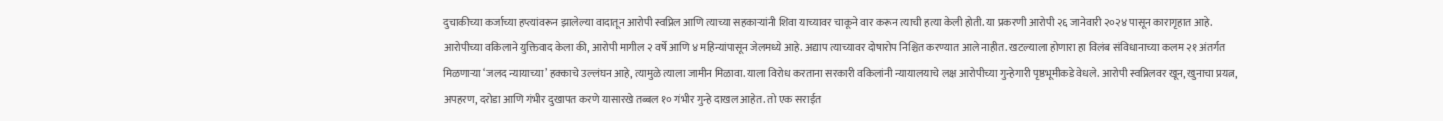दुचाकीच्या कर्जाच्या हप्त्यांवरून झालेल्या वादातून आरोपी स्वप्निल आणि त्याच्या सहकाऱ्यांनी शिवा याच्यावर चाकूने वार करून त्याची हत्या केली होती. या प्रकरणी आरोपी २६ जानेवारी २०२४ पासून कारागृहात आहे.
आरोपीच्या वकिलाने युक्तिवाद केला की, आरोपी मागील २ वर्षे आणि ४ महिन्यांपासून जेलमध्ये आहे. अद्याप त्याच्यावर दोषारोप निश्चित करण्यात आले नाहीत. खटल्याला होणारा हा विलंब संविधानाच्या कलम २१ अंतर्गत मिळणाऱ्या ‘जलद न्यायाच्या’ हक्काचे उल्लंघन आहे, त्यामुळे त्याला जामीन मिळावा. याला विरोध करताना सरकारी वकिलांनी न्यायालयाचे लक्ष आरोपीच्या गुन्हेगारी पृष्ठभूमीकडे वेधले. आरोपी स्वप्निलवर खून, खुनाचा प्रयत्न, अपहरण, दरोडा आणि गंभीर दुखापत करणे यासारखे तब्बल १० गंभीर गुन्हे दाखल आहेत. तो एक सराईत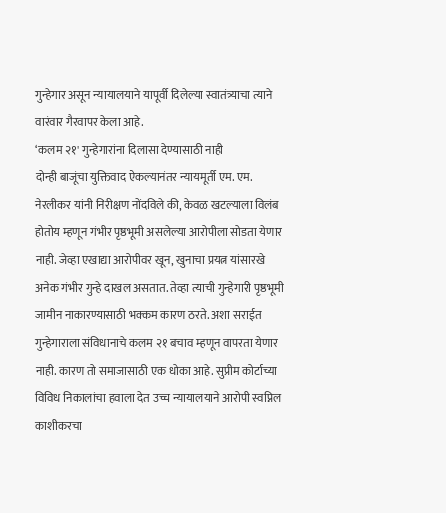गुन्हेगार असून न्यायालयाने यापूर्वी दिलेल्या स्वातंत्र्याचा त्याने वारंवार गैरवापर केला आहे.
‘कलम २१' गुन्हेगारांना दिलासा देण्यासाठी नाही
दोन्ही बाजूंचा युक्तिवाद ऐकल्यानंतर न्यायमूर्ती एम. एम. नेरलीकर यांनी निरीक्षण नोंदविले की, केवळ खटल्याला विलंब होतोय म्हणून गंभीर पृष्ठभूमी असलेल्या आरोपीला सोडता येणार नाही. जेव्हा एखाद्या आरोपीवर खून, खुनाचा प्रयत्न यांसारखे अनेक गंभीर गुन्हे दाखल असतात. तेव्हा त्याची गुन्हेगारी पृष्ठभूमी जामीन नाकारण्यासाठी भक्कम कारण ठरते. अशा सराईत गुन्हेगाराला संविधानाचे कलम २१ बचाव म्हणून वापरता येणार नाही. कारण तो समाजासाठी एक धोका आहे. सुप्रीम कोर्टाच्या विविध निकालांचा हवाला देत उच्च न्यायालयाने आरोपी स्वप्निल काशीकरचा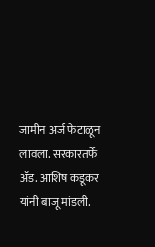जामीन अर्ज फेटाळून लावला. सरकारतर्फे ॲड. आशिष कडूकर यांनी बाजू मांडली.